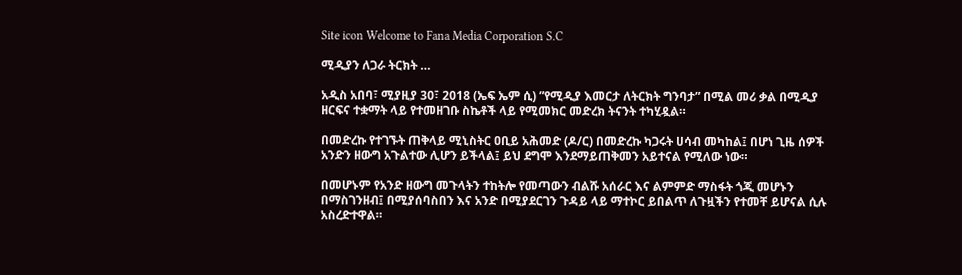Site icon Welcome to Fana Media Corporation S.C

ሚዲያን ለጋራ ትርክት …

አዲስ አበባ፣ ሚያዚያ 30፣ 2018 (ኤፍ ኤም ሲ) ”የሚዲያ እመርታ ለትርክት ግንባታ” በሚል መሪ ቃል በሚዲያ ዘርፍና ተቋማት ላይ የተመዘገቡ ስኬቶች ላይ የሚመክር መድረክ ትናንት ተካሂዷል።

በመድረኩ የተገኙት ጠቅላይ ሚኒስትር ዐቢይ አሕመድ (ዶ/ር) በመድረኩ ካጋሩት ሀሳብ መካከል፤ በሆነ ጊዜ ሰዎች አንድን ዘውግ አጉልተው ሊሆን ይችላል፤ ይህ ደግሞ እንደማይጠቅመን አይተናል የሚለው ነው።

በመሆኑም የአንድ ዘውግ መጉላትን ተከትሎ የመጣውን ብልሹ አሰራር እና ልምምድ ማስፋት ጎጂ መሆኑን በማስገንዘብ፤ በሚያሰባስበን እና አንድ በሚያደርገን ጉዳይ ላይ ማተኮር ይበልጥ ለጉዟችን የተመቸ ይሆናል ሲሉ አስረድተዋል።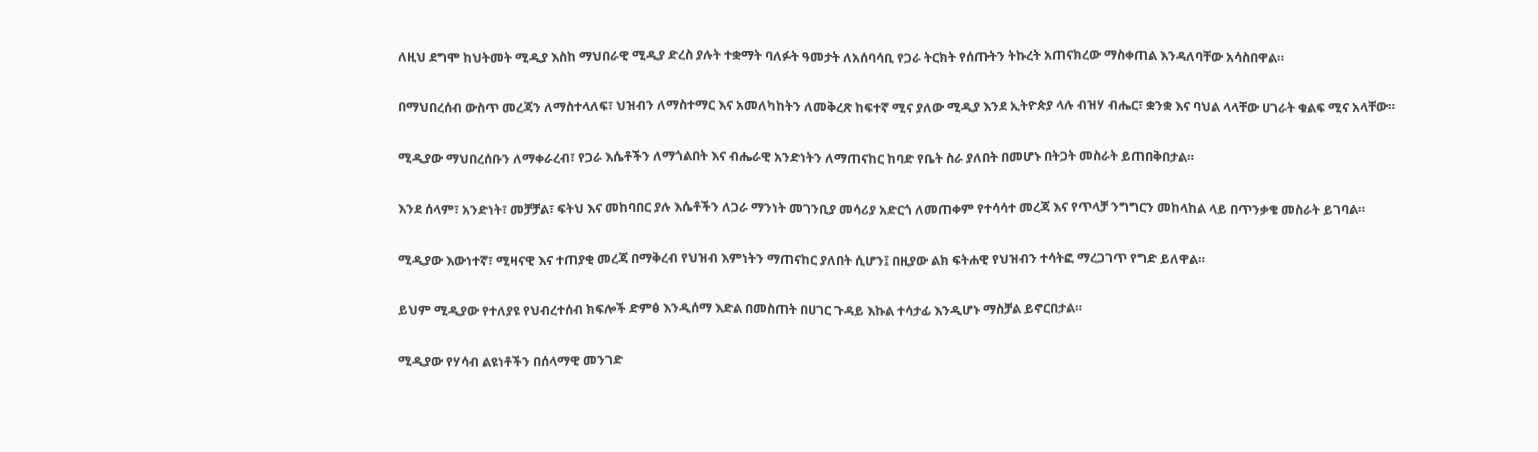ለዚህ ደግሞ ከህትመት ሚዲያ እስከ ማህበራዊ ሚዲያ ድረስ ያሉት ተቋማት ባለፉት ዓመታት ለአሰባሳቢ የጋራ ትርክት የሰጡትን ትኩረት አጠናክረው ማስቀጠል እንዳለባቸው አሳስበዋል።

በማህበረሰብ ውስጥ መረጃን ለማስተላለፍ፣ ህዝብን ለማስተማር እና አመለካከትን ለመቅረጽ ከፍተኛ ሚና ያለው ሚዲያ እንደ ኢትዮጵያ ላሉ ብዝሃ ብሔር፣ ቋንቋ እና ባህል ላላቸው ሀገራት ቁልፍ ሚና አላቸው።

ሚዲያው ማህበረሰቡን ለማቀራረብ፣ የጋራ እሴቶችን ለማጎልበት እና ብሔራዊ አንድነትን ለማጠናከር ከባድ የቤት ስራ ያለበት በመሆኑ በትጋት መስራት ይጠበቅበታል።

እንደ ሰላም፣ አንድነት፣ መቻቻል፣ ፍትህ እና መከባበር ያሉ እሴቶችን ለጋራ ማንነት መገንቢያ መሳሪያ አድርጎ ለመጠቀም የተሳሳተ መረጃ እና የጥላቻ ንግግርን መከላከል ላይ በጥንቃቄ መስራት ይገባል።

ሚዲያው እውነተኛ፣ ሚዛናዊ እና ተጠያቂ መረጃ በማቅረብ የህዝብ እምነትን ማጠናከር ያለበት ሲሆን፤ በዚያው ልክ ፍትሐዊ የህዝብን ተሳትፎ ማረጋገጥ የግድ ይለዋል።

ይህም ሚዲያው የተለያዩ የህብረተሰብ ክፍሎች ድምፅ እንዲሰማ እድል በመስጠት በሀገር ጉዳይ እኩል ተሳታፊ እንዲሆኑ ማስቻል ይኖርበታል።

ሚዲያው የሃሳብ ልዩነቶችን በሰላማዊ መንገድ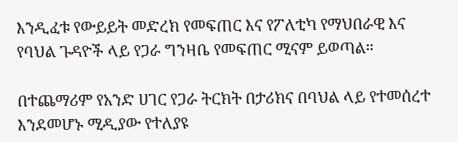እንዲፈቱ የውይይት መድረክ የመፍጠር እና የፖለቲካ የማህበራዊ እና የባህል ጉዳዮች ላይ የጋራ ግንዛቤ የመፍጠር ሚናም ይወጣል።

በተጨማሪም የአንድ ሀገር የጋራ ትርክት በታሪክና በባህል ላይ የተመሰረተ እንደመሆኑ ሚዲያው የተለያዩ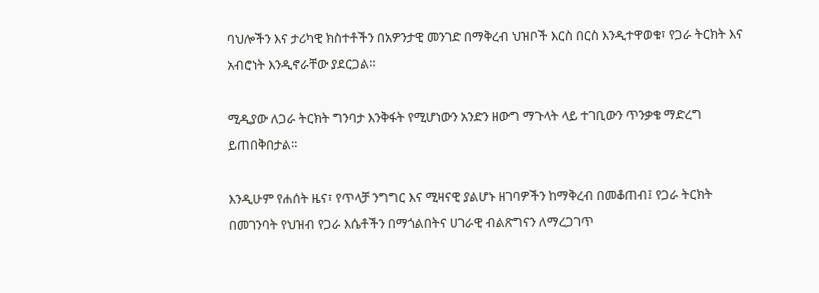ባህሎችን እና ታሪካዊ ክስተቶችን በአዎንታዊ መንገድ በማቅረብ ህዝቦች እርስ በርስ እንዲተዋወቁ፣ የጋራ ትርክት እና አብሮነት እንዲኖራቸው ያደርጋል።

ሚዲያው ለጋራ ትርክት ግንባታ እንቅፋት የሚሆነውን አንድን ዘውግ ማጉላት ላይ ተገቢውን ጥንቃቄ ማድረግ ይጠበቅበታል።

እንዲሁም የሐሰት ዜና፣ የጥላቻ ንግግር እና ሚዛናዊ ያልሆኑ ዘገባዎችን ከማቅረብ በመቆጠብ፤ የጋራ ትርክት በመገንባት የህዝብ የጋራ እሴቶችን በማጎልበትና ሀገራዊ ብልጽግናን ለማረጋገጥ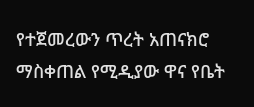የተጀመረውን ጥረት አጠናክሮ ማስቀጠል የሚዲያው ዋና የቤት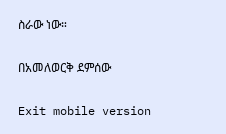ስራው ነው።

በአመለወርቅ ደምሰው

Exit mobile version